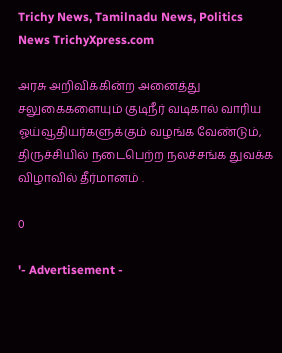Trichy News, Tamilnadu News, Politics News TrichyXpress.com

அரசு அறிவிக்கின்ற அனைத்து சலுகைகளையும் குடிநீர் வடிகால் வாரிய ஓய்வூதியர்களுக்கும் வழங்க வேண்டும், திருச்சியில் நடைபெற்ற நலச்சங்க துவக்க விழாவில் தீர்மானம் .

0

'- Advertisement -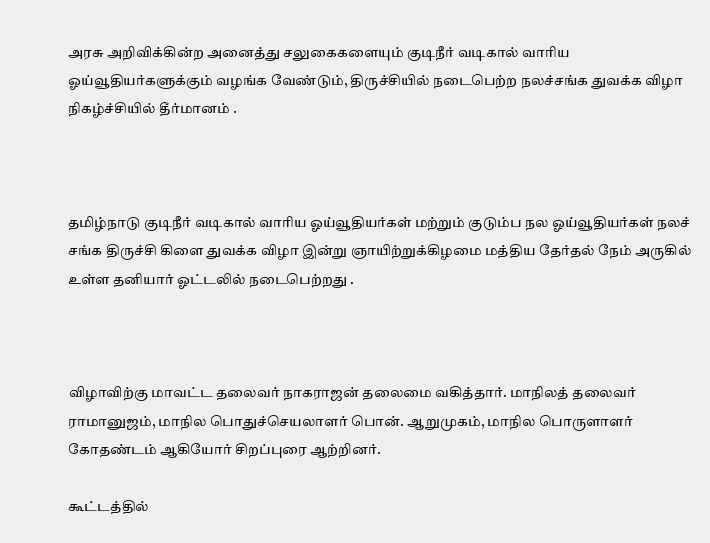அரசு அறிவிக்கின்ற அனைத்து சலுகைகளையும் குடிநீர் வடிகால் வாரிய ஓய்வூதியர்களுக்கும் வழங்க வேண்டும், திருச்சியில் நடைபெற்ற நலச்சங்க துவக்க விழா நிகழ்ச்சியில் தீர்மானம் .



தமிழ்நாடு குடிநீர் வடிகால் வாரிய ஓய்வூதியர்கள் மற்றும் குடும்ப நல ஓய்வூதியர்கள் நலச் சங்க திருச்சி கிளை துவக்க விழா இன்று ஞாயிற்றுக்கிழமை மத்திய தேர்தல் நேம் அருகில் உள்ள தனியார் ஓட்டலில் நடைபெற்றது .



விழாவிற்கு மாவட்ட தலைவர் நாகராஜன் தலைமை வகித்தார். மாநிலத் தலைவர் ராமானுஜம், மாநில பொதுச்செயலாளர் பொன். ஆறுமுகம், மாநில பொருளாளர் கோதண்டம் ஆகியோர் சிறப்புரை ஆற்றினர்.

கூட்டத்தில்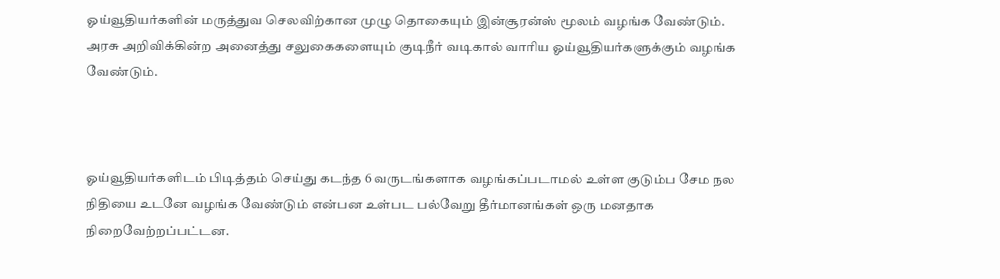ஓய்வூதியர்களின் மருத்துவ செலவிற்கான முழு தொகையும் இன்சூரன்ஸ் மூலம் வழங்க வேண்டும். அரசு அறிவிக்கின்ற அனைத்து சலுகைகளையும் குடிநீர் வடிகால் வாரிய ஓய்வூதியர்களுக்கும் வழங்க வேண்டும்.



ஓய்வூதியர்களிடம் பிடித்தம் செய்து கடந்த 6 வருடங்களாக வழங்கப்படாமல் உள்ள குடும்ப சேம நல நிதியை உடனே வழங்க வேண்டும் என்பன உள்பட பல்வேறு தீர்மானங்கள் ஒரு மனதாக நிறைவேற்றப்பட்டன.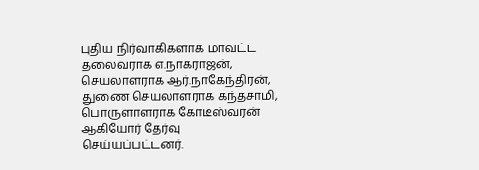புதிய நிர்வாகிகளாக மாவட்ட தலைவராக எ.நாகராஜன், செயலாளராக ஆர்.நாகேந்திரன், துணை செயலாளராக கந்தசாமி, பொருளாளராக கோடீஸ்வரன் ஆகியோர் தேர்வு செய்யப்பட்டனர்.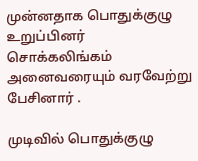முன்னதாக பொதுக்குழு உறுப்பினர் சொக்கலிங்கம் அனைவரையும் வரவேற்று பேசினார் .

முடிவில் பொதுக்குழு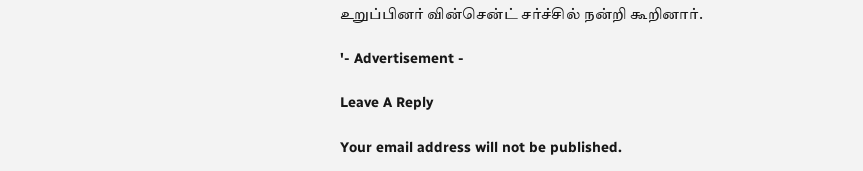உறுப்பினர் வின்சென்ட் சர்ச்சில் நன்றி கூறினார்.

'- Advertisement -

Leave A Reply

Your email address will not be published.